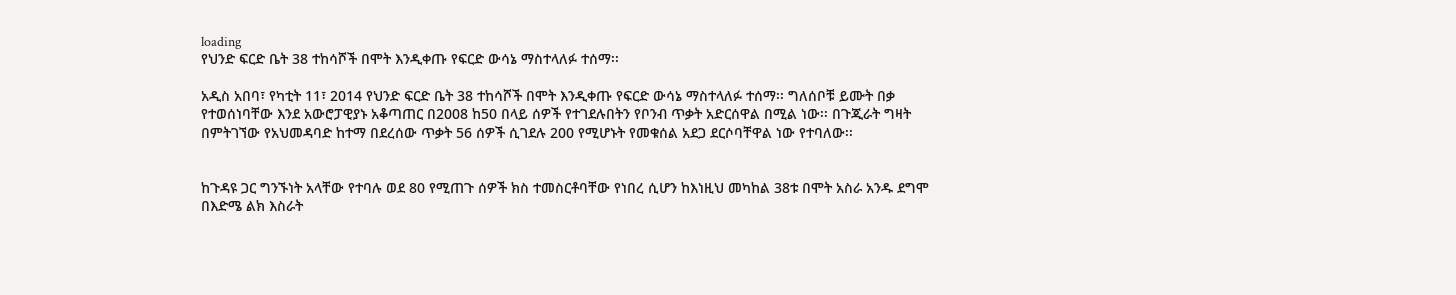loading
የህንድ ፍርድ ቤት 38 ተከሳሾች በሞት እንዲቀጡ የፍርድ ውሳኔ ማስተላለፉ ተሰማ፡፡

አዲስ አበባ፣ የካቲት 11፣ 2014 የህንድ ፍርድ ቤት 38 ተከሳሾች በሞት እንዲቀጡ የፍርድ ውሳኔ ማስተላለፉ ተሰማ፡፡ ግለሰቦቹ ይሙት በቃ የተወሰነባቸው እንደ አውሮፓዊያኑ አቆጣጠር በ2008 ከ50 በላይ ሰዎች የተገደሉበትን የቦንብ ጥቃት አድርሰዋል በሚል ነው፡፡ በጉጂራት ግዛት በምትገኘው የአህመዳባድ ከተማ በደረሰው ጥቃት 56 ሰዎች ሲገደሉ 200 የሚሆኑት የመቁሰል አደጋ ደርሶባቸዋል ነው የተባለው፡፡


ከጉዳዩ ጋር ግንኙነት አላቸው የተባሉ ወደ 80 የሚጠጉ ሰዎች ክስ ተመስርቶባቸው የነበረ ሲሆን ከእነዚህ መካከል 38ቱ በሞት አስራ አንዱ ደግሞ በእድሜ ልክ እስራት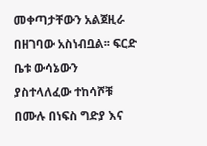መቀጣታቸውን አልጀዚራ በዘገባው አስነብቧል፡፡ ፍርድ ቤቱ ውሳኔውን ያስተላለፈው ተከሳሾቹ በሙሉ በነፍስ ግድያ እና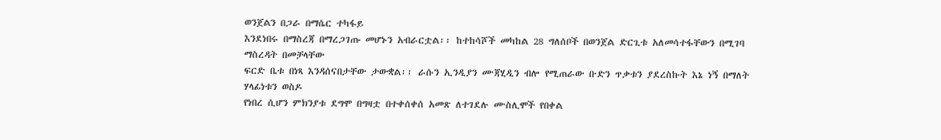ወንጀልን በጋራ በማሴር ተካፋይ
እንደነበሩ በማስረጃ በማረጋገጡ መሆኑን አብራርቷል፡፡ ከተከሳሾች መካከል 28 ግለሰቦች በወንጀል ድርጊቱ አለመሳተፋቸውን በሚገባ ማስረዳት በመቻላቸው
ፍርድ ቤቱ በነጻ እንዳሰናበታቸው ታውቋል፡፡ ራሱን ኢንዲያን ሙጃሂዲን ብሎ የሚጠራው ቡድን ጥቃቱን ያደረስኩት እኔ ነኝ በማለት ሃላፊነቱን ወስዶ
የነበረ ሲሆን ምክንያቱ ደግሞ በግዛቷ በተቀሰቀሰ አመጽ ለተገደሉ ሙስሊሞች የበቀል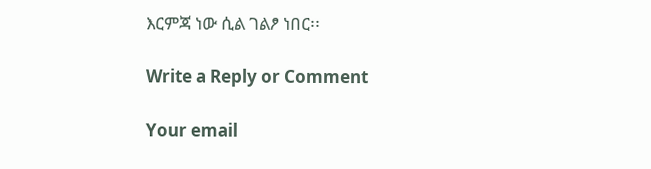እርምጃ ነው ሲል ገልፆ ነበር፡፡

Write a Reply or Comment

Your email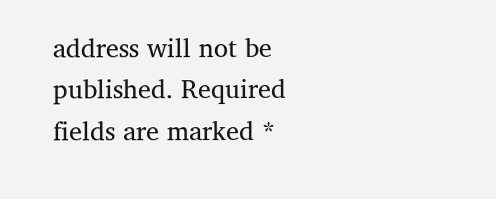address will not be published. Required fields are marked *